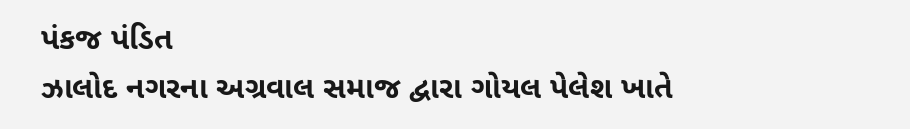પંકજ પંડિત
ઝાલોદ નગરના અગ્રવાલ સમાજ દ્વારા ગોયલ પેલેશ ખાતે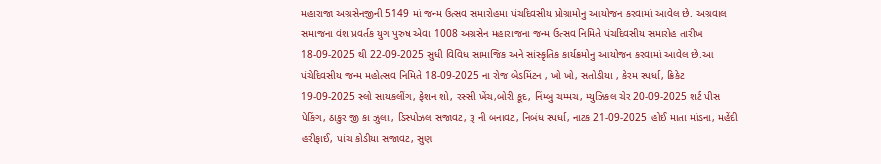મહારાજા અગ્રસેનજીની 5149 માં જન્મ ઉત્સવ સમારોહમા પંચદિવસીય પ્રોગ્રામોનુ આયોજન કરવામાં આવેલ છે. અગ્રવાલ સમાજના વંશ પ્રવર્તક યુગ પુરુષ એવા 1008 અગ્રસેન મહારાજના જન્મ ઉત્સવ નિમિતે પંચદિવસીય સમારોહ તારીખ 18-09-2025 થી 22-09-2025 સુધી વિવિધ સામાજિક અને સાંસ્કૃતિક કાર્યક્રમોનુ આયોજન કરવામાં આવેલ છે.આ પંચેદિવસીય જન્મ મહોત્સવ નિમિતે 18-09-2025 ના રોજ બેડમિંટન , ખો ખો, સતોડીયા , કેરમ સ્પર્ધા, ક્રિકેટ 19-09-2025 સ્લો સાયકલીંગ, ફેશન શો, રસ્સી ખેંચ,બોરી કૂદ, નિંમ્બુ ચમ્મચ, મ્યુઝિકલ ચેર 20-09-2025 શર્ટ પીસ પેકિંગ, ઠાકુર જી કા ઝુલા, ડિસ્પોઝલ સજાવટ, રૂ ની બનાવટ, નિબંધ સ્પર્ધા, નાટક 21-09-2025 હોઈ માતા માંડના, મહેંદી હરીફાઈ, પાંચ કોડીયા સજાવટ, સુણ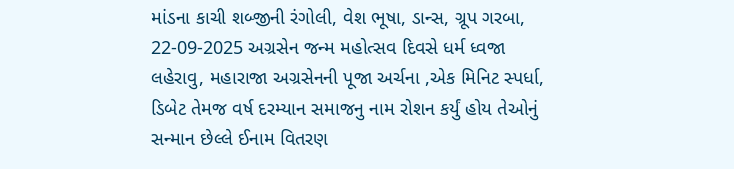માંડના કાચી શબ્જીની રંગોલી, વેશ ભૂષા, ડાન્સ, ગ્રૂપ ગરબા, 22-09-2025 અગ્રસેન જન્મ મહોત્સવ દિવસે ધર્મ ધ્વજા લહેરાવુ, મહારાજા અગ્રસેનની પૂજા અર્ચના ,એક મિનિટ સ્પર્ધા, ડિબેટ તેમજ વર્ષ દરમ્યાન સમાજનુ નામ રોશન કર્યું હોય તેઓનું સન્માન છેલ્લે ઈનામ વિતરણ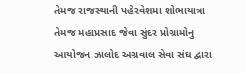તેમજ રાજસ્થાની પહેરવેશમા શોભાયાત્રા તેમજ મહાપ્રસાદ જેવા સુંદર પ્રોગ્રામોનુ આયોજન ઝાલોદ અગ્રવાલ સેવા સંઘ દ્વારા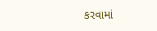કરવામાં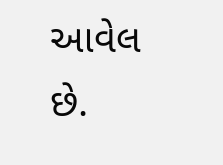આવેલ છે.